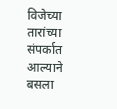विजेच्या तारांच्या संपर्कात आल्याने बसला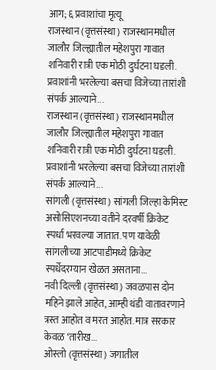आग; ६ प्रवाशांचा मृत्यू
राजस्थान (वृत्तसंस्था) राजस्थानमधील जालौर जिल्ह्यातील महेशपुरा गावात शनिवारी रात्री एक मोठी दुर्घटना घडली. प्रवाशांनी भरलेल्या बसचा विजेच्या तारांशी संपर्क आल्याने...
राजस्थान (वृत्तसंस्था) राजस्थानमधील जालौर जिल्ह्यातील महेशपुरा गावात शनिवारी रात्री एक मोठी दुर्घटना घडली. प्रवाशांनी भरलेल्या बसचा विजेच्या तारांशी संपर्क आल्याने...
सांगली (वृत्तसंस्था) सांगली जिल्हा केमिस्ट असोसिएशनच्या वतीने दरवर्षी क्रिकेट स्पर्धा भरवल्या जातात. पण यावेळी सांगलीच्या आटपाडीमध्ये क्रिकेट स्पर्धेदरम्यान खेळत असताना...
नवी दिल्ली (वृत्तसंस्था) जवळपास दोन महिने झाले आहेत, आम्ही थंडी वातावरणाने त्रस्त आहोत व मरत आहोत. मात्र सरकार केवळ ‘तारीख...
ओस्लो (वृत्तसंस्था) जगातील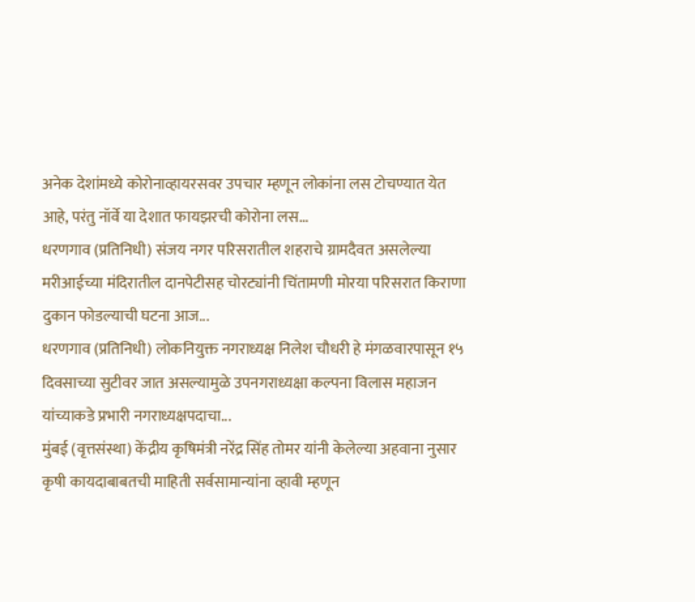अनेक देशांमध्ये कोरोनाव्हायरसवर उपचार म्हणून लोकांना लस टोचण्यात येत आहे, परंतु नॉर्वे या देशात फायझरची कोरोना लस...
धरणगाव (प्रतिनिधी) संजय नगर परिसरातील शहराचे ग्रामदैवत असलेल्या मरीआईच्या मंदिरातील दानपेटीसह चोरट्यांनी चिंतामणी मोरया परिसरात किराणा दुकान फोडल्याची घटना आज...
धरणगाव (प्रतिनिधी) लोकनियुक्त नगराध्यक्ष निलेश चौधरी हे मंगळवारपासून १५ दिवसाच्या सुटीवर जात असल्यामुळे उपनगराध्यक्षा कल्पना विलास महाजन यांच्याकडे प्रभारी नगराध्यक्षपदाचा...
मुंबई (वृत्तसंस्था) केंद्रीय कृषिमंत्री नरेंद्र सिंह तोमर यांनी केलेल्या अहवाना नुसार कृषी कायदाबाबतची माहिती सर्वसामान्यांना व्हावी म्हणून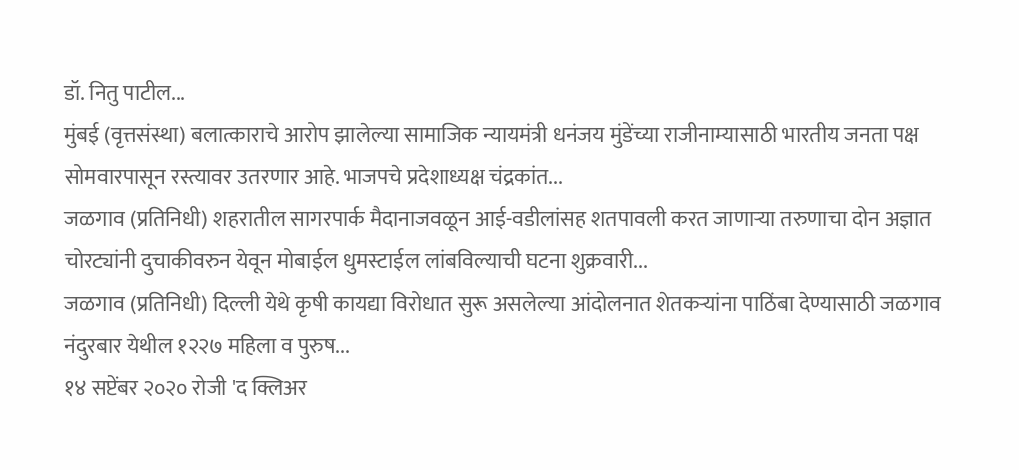डॉ. नितु पाटील...
मुंबई (वृत्तसंस्था) बलात्काराचे आरोप झालेल्या सामाजिक न्यायमंत्री धनंजय मुंडेंच्या राजीनाम्यासाठी भारतीय जनता पक्ष सोमवारपासून रस्त्यावर उतरणार आहे. भाजपचे प्रदेशाध्यक्ष चंद्रकांत...
जळगाव (प्रतिनिधी) शहरातील सागरपार्क मैदानाजवळून आई-वडीलांसह शतपावली करत जाणाऱ्या तरुणाचा दोन अज्ञात चोरट्यांनी दुचाकीवरुन येवून मोबाईल धुमस्टाईल लांबविल्याची घटना शुक्रवारी...
जळगाव (प्रतिनिधी) दिल्ली येथे कृषी कायद्या विरोधात सुरू असलेल्या आंदोलनात शेतकऱ्यांना पाठिंबा देण्यासाठी जळगाव नंदुरबार येथील १२२७ महिला व पुरुष...
१४ सप्टेंबर २०२० रोजी 'द क्लिअर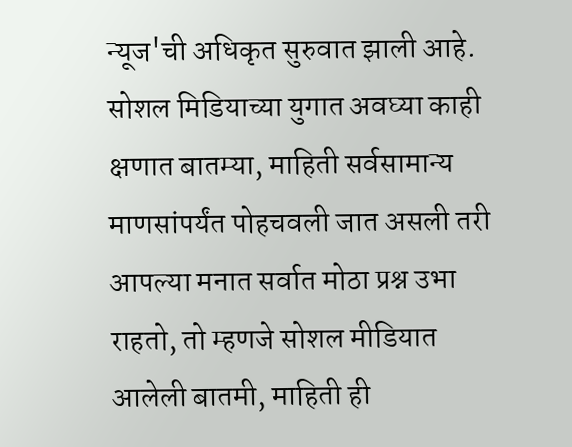न्यूज'ची अधिकृत सुरुवात झाली आहे. सोशल मिडियाच्या युगात अवघ्या काही क्षणात बातम्या, माहिती सर्वसामान्य माणसांपर्यंत पोहचवली जात असली तरी आपल्या मनात सर्वात मोठा प्रश्न उभा राहतो, तो म्हणजे सोशल मीडियात आलेली बातमी, माहिती ही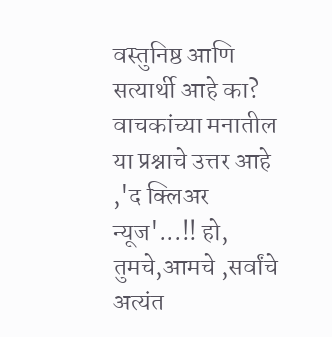वस्तुनिष्ठ आणि सत्यार्थी आहे का? वाचकांच्या मनातील या प्रश्नाचे उत्तर आहे ,'द क्लिअर न्यूज'...!! हो, तुमचे,आमचे ,सर्वांचे अत्यंत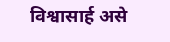विश्वासार्ह असे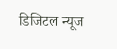डिजिटल न्यूज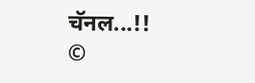चॅनल...!!
©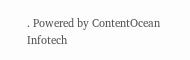. Powered by ContentOcean Infotech